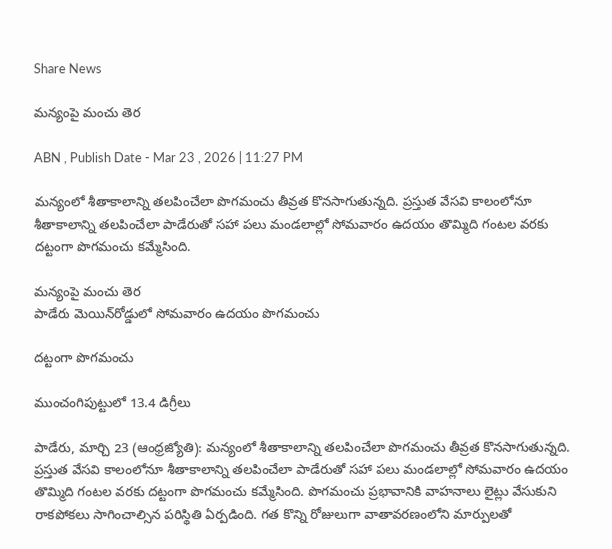Share News

మన్యంపై మంచు తెర

ABN , Publish Date - Mar 23 , 2026 | 11:27 PM

మన్యంలో శీతాకాలాన్ని తలపించేలా పొగమంచు తీవ్రత కొనసాగుతున్నది. ప్రస్తుత వేసవి కాలంలోనూ శీతాకాలాన్ని తలపించేలా పాడేరుతో సహా పలు మండలాల్లో సోమవారం ఉదయం తొమ్మిది గంటల వరకు దట్టంగా పొగమంచు కమ్మేసింది.

మన్యంపై మంచు తెర
పాడేరు మెయిన్‌రోడ్డులో సోమవారం ఉదయం పొగమంచు

దట్టంగా పొగమంచు

ముంచంగిపుట్టులో 13.4 డిగ్రీలు

పాడేరు, మార్చి 23 (ఆంధ్రజ్యోతి): మన్యంలో శీతాకాలాన్ని తలపించేలా పొగమంచు తీవ్రత కొనసాగుతున్నది. ప్రస్తుత వేసవి కాలంలోనూ శీతాకాలాన్ని తలపించేలా పాడేరుతో సహా పలు మండలాల్లో సోమవారం ఉదయం తొమ్మిది గంటల వరకు దట్టంగా పొగమంచు కమ్మేసింది. పొగమంచు ప్రభావానికి వాహనాలు లైట్లు వేసుకుని రాకపోకలు సాగించాల్సిన పరిస్థితి ఏర్పడింది. గత కొన్ని రోజులుగా వాతావరణంలోని మార్పులతో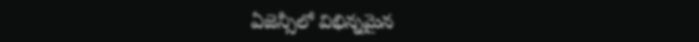ఏజెన్సీలో విభిన్నమైన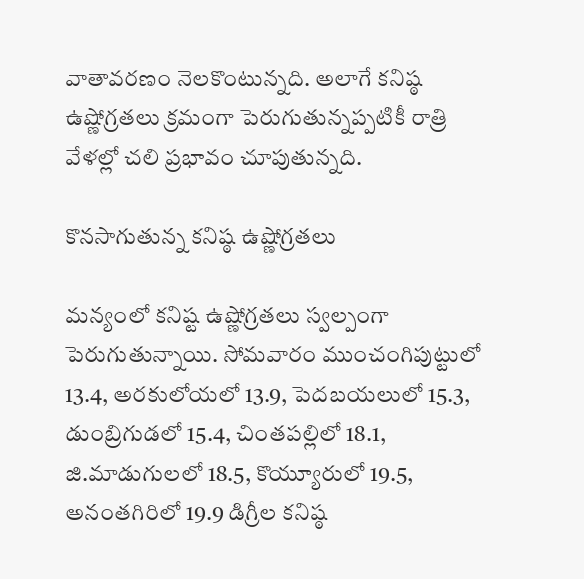వాతావరణం నెలకొంటున్నది. అలాగే కనిష్ఠ ఉష్ణోగ్రతలు క్రమంగా పెరుగుతున్నప్పటికీ రాత్రి వేళల్లో చలి ప్రభావం చూపుతున్నది.

కొనసాగుతున్న కనిష్ఠ ఉష్ణోగ్రతలు

మన్యంలో కనిష్ట ఉష్ణోగ్రతలు స్వల్పంగా పెరుగుతున్నాయి. సోమవారం ముంచంగిపుట్టులో 13.4, అరకులోయలో 13.9, పెదబయలులో 15.3, డుంబ్రిగుడలో 15.4, చింతపల్లిలో 18.1, జి.మాడుగులలో 18.5, కొయ్యూరులో 19.5, అనంతగిరిలో 19.9 డిగ్రీల కనిష్ఠ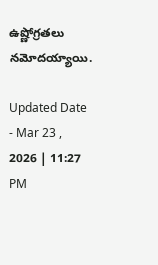ఉష్ణోగ్రతలు నమోదయ్యాయి.

Updated Date - Mar 23 , 2026 | 11:27 PM